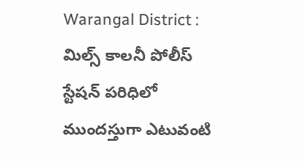Warangal District : మిల్స్ కాలనీ పోలీస్ స్టేషన్ పరిధిలో ముందస్తుగా ఎటువంటి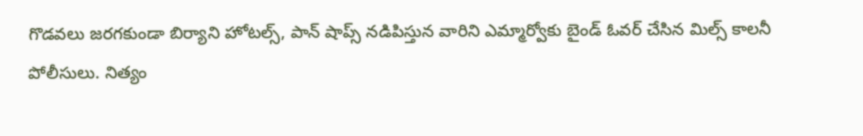గొడవలు జరగకుండా బిర్యాని హోటల్స్, పాన్ షాప్స్ నడిపిస్తున వారిని ఎమ్మార్వోకు బైండ్ ఓవర్ చేసిన మిల్స్ కాలనీ పోలీసులు. నిత్యం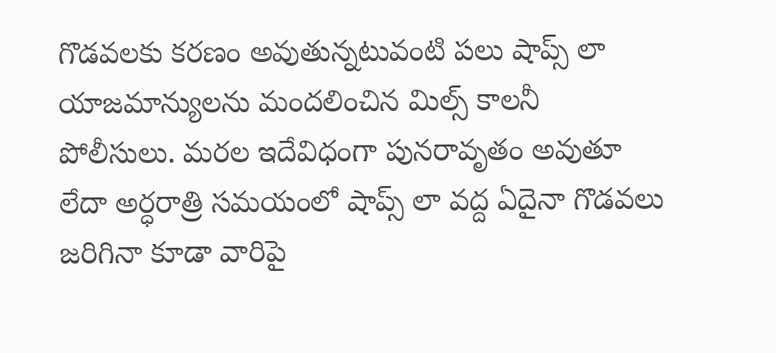గొడవలకు కరణం అవుతున్నటువంటి పలు షాప్స్ లా యాజమాన్యులను మందలించిన మిల్స్ కాలనీ పోలీసులు. మరల ఇదేవిధంగా పునరావృతం అవుతూ లేదా అర్ధరాత్రి సమయంలో షాప్స్ లా వద్ద ఏదైనా గొడవలు జరిగినా కూడా వారిపై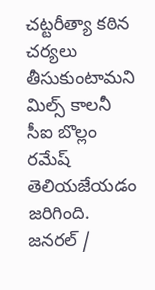చట్టరీత్యా కఠిన చర్యలు తీసుకుంటామని మిల్స్ కాలనీ సీఐ బొల్లం రమేష్ తెలియజేయడం జరిగింది.
జనరల్ /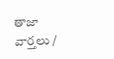తాజా వార్తలు /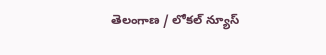తెలంగాణ / లోకల్ న్యూస్